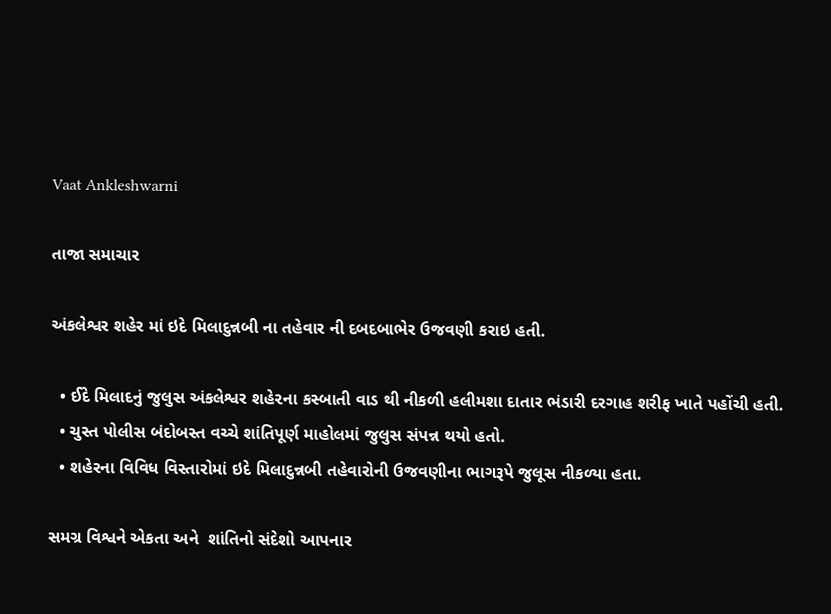Vaat Ankleshwarni

તાજા સમાચાર

અંકલેશ્વર શહેર માં ઇદે મિલાદુન્નબી ના તહેવાર ની દબદબાભેર ઉજવણી કરાઇ હતી.

  • ઈદે મિલાદનું જુલુસ અંકલેશ્વર શહે૨ના કસ્બાતી વાડ થી નીકળી હલીમશા દાતાર ભંડારી દરગાહ શરીફ ખાતે પહોંચી હતી.
  • ચુસ્ત પોલીસ બંદોબસ્ત વચ્ચે શાંતિપૂર્ણ માહોલમાં જુલુસ સંપન્ન થયો હતો.
  • શહેરના વિવિધ વિસ્તારોમાં ઇદે મિલાદુન્નબી તહેવારોની ઉજવણીના ભાગરૂપે જુલૂસ નીકળ્યા હતા.

સમગ્ર વિશ્વને એકતા અને  શાંતિનો સંદેશો આપનાર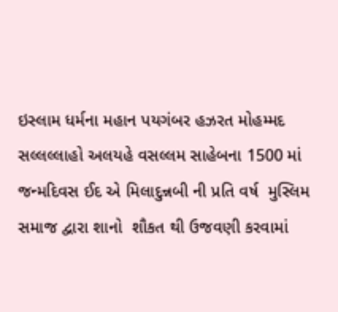ઇસ્લામ ધર્મના મહાન પયગંબર હઝરત મોહમ્મદ સલ્લલ્લાહો અલયહે વસલ્લમ સાહેબના 1500 માં જન્મદિવસ ઈદ એ મિલાદુન્નબી ની પ્રતિ વર્ષ  મુસ્લિમ સમાજ દ્વારા શાનો  શૌકત થી ઉજવણી કરવામાં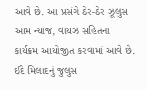આવે છે. આ પ્રસંગે ઠેર-ઠેર ઝૂલુસ આમ ન્યાજ, વાયઝ સહિતના કાર્યક્રમ આયોજીત કરવામાં આવે છે. ઈદે મિલાદનું જુલુસ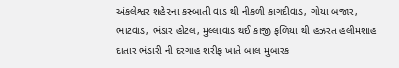અંકલેશ્વર શહે૨ના કસ્બાતી વાડ થી નીકળી કાગદીવાડ, ગોયા બજાર, ભાટવાડ, ભંડાર હોટલ, મુલ્લાવાડ થઈ કાજી ફળિયા થી હઝરત હલીમશાહ દાતાર ભંડારી ની દરગાહ શરીફ ખાતે બાલ મુબારક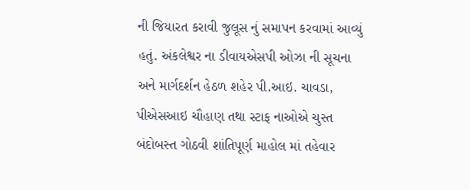ની જિયારત કરાવી જુલૂસ નું સમાપન કરવામાં આવ્યું હતું. અંકલેશ્વર ના ડીવાયએસપી ઓઝા ની સૂચના અને માર્ગદર્શન હેઠળ શહેર પી.આઇ. ચાવડા, પીએસઆઇ ચૌહાણ તથા સ્ટાફ નાઓએ ચુસ્ત બંદોબસ્ત ગોઠવી શાંતિપૂર્ણ માહોલ માં તહેવાર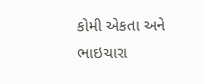કોમી એકતા અને ભાઇચારા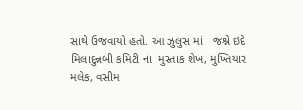સાથે ઉજવાયો હતો. આ ઝુલુસ માં   જશ્ને ઇદે મિલાદુન્નબી કમિટી ના  મુસ્તાક શેખ, મુખ્તિયાર મલેક, વસીમ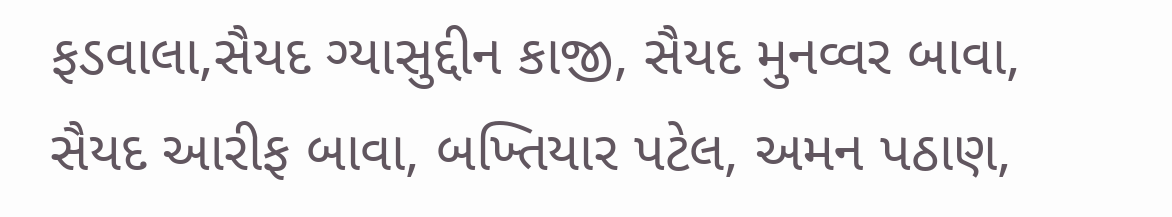ફડવાલા,સૈયદ ગ્યાસુદ્દીન કાજી, સૈયદ મુનવ્વર બાવા, સૈયદ આરીફ બાવા, બખ્તિયાર પટેલ, અમન પઠાણ,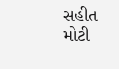સહીત  મોટી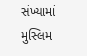સંખ્યામાં મુસ્લિમ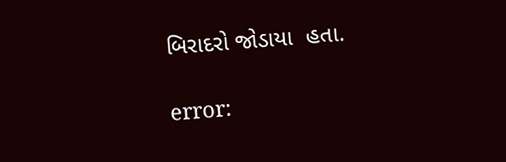બિરાદરો જોડાયા  હતા.

error: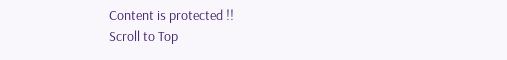Content is protected !!
Scroll to Top